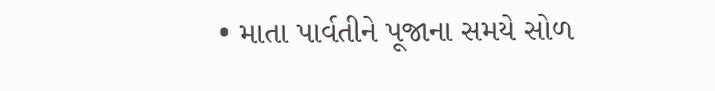• માતા પાર્વતીને પૂજાના સમયે સોળ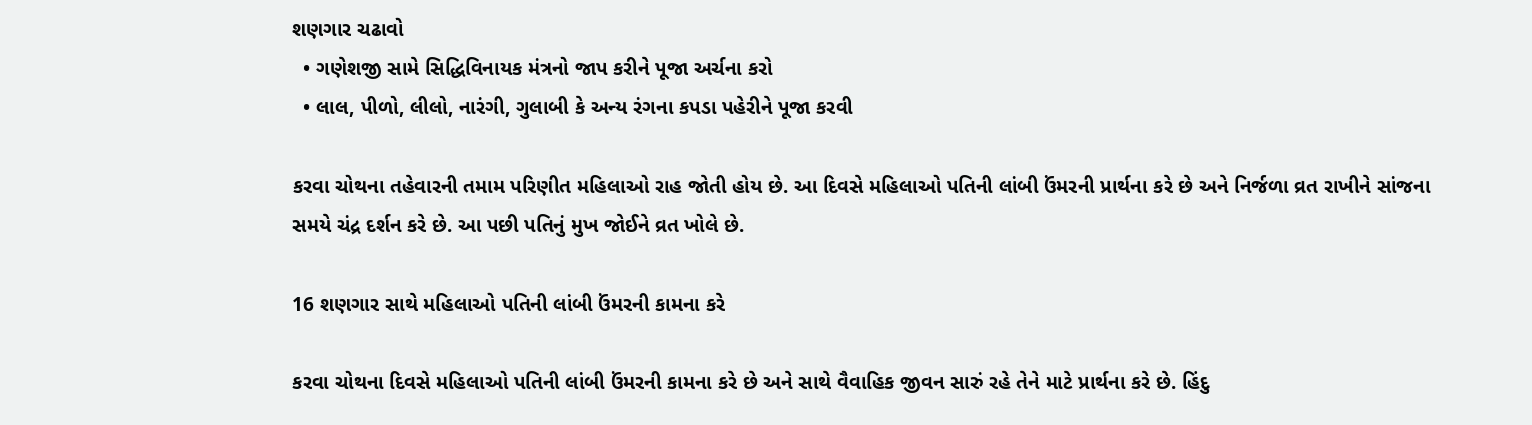શણગાર ચઢાવો
  • ગણેશજી સામે સિદ્ધિવિનાયક મંત્રનો જાપ કરીને પૂજા અર્ચના કરો
  • લાલ, પીળો, લીલો, નારંગી, ગુલાબી કે અન્ય રંગના કપડા પહેરીને પૂજા કરવી

કરવા ચોથના તહેવારની તમામ પરિણીત મહિલાઓ રાહ જોતી હોય છે. આ દિવસે મહિલાઓ પતિની લાંબી ઉંમરની પ્રાર્થના કરે છે અને નિર્જળા વ્રત રાખીને સાંજના સમયે ચંદ્ર દર્શન કરે છે. આ પછી પતિનું મુખ જોઈને વ્રત ખોલે છે.

16 શણગાર સાથે મહિલાઓ પતિની લાંબી ઉંમરની કામના કરે

કરવા ચોથના દિવસે મહિલાઓ પતિની લાંબી ઉંમરની કામના કરે છે અને સાથે વૈવાહિક જીવન સારું રહે તેને માટે પ્રાર્થના કરે છે. હિંદુ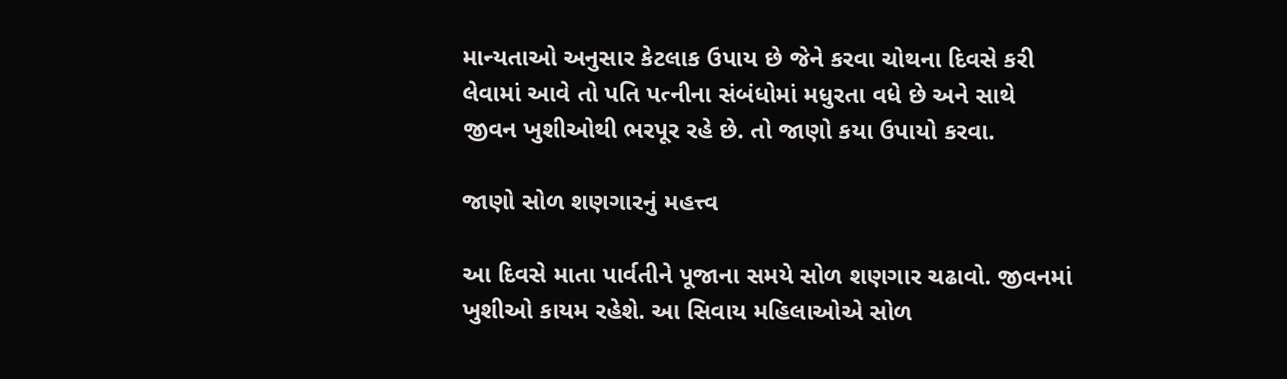માન્યતાઓ અનુસાર કેટલાક ઉપાય છે જેને કરવા ચોથના દિવસે કરી લેવામાં આવે તો પતિ પત્નીના સંબંધોમાં મધુરતા વધે છે અને સાથે જીવન ખુશીઓથી ભરપૂર રહે છે. તો જાણો કયા ઉપાયો કરવા.

જાણો સોળ શણગારનું મહત્ત્વ

આ દિવસે માતા પાર્વતીને પૂજાના સમયે સોળ શણગાર ચઢાવો. જીવનમાં ખુશીઓ કાયમ રહેશે. આ સિવાય મહિલાઓએ સોળ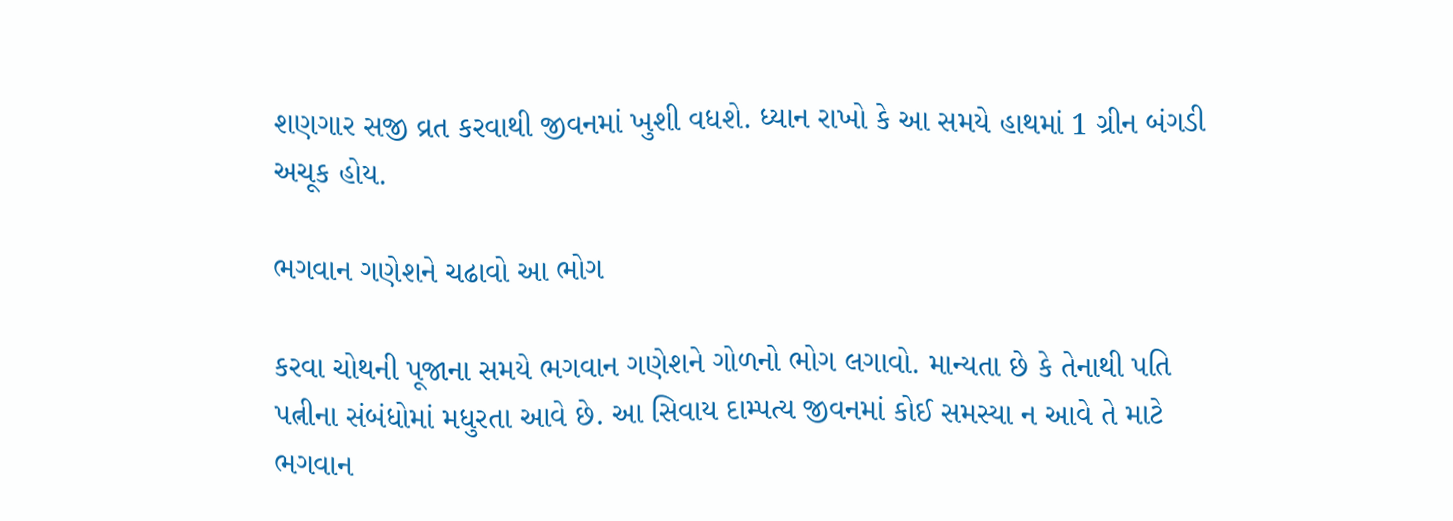શણગાર સજી વ્રત કરવાથી જીવનમાં ખુશી વધશે. ધ્યાન રાખો કે આ સમયે હાથમાં 1 ગ્રીન બંગડી અચૂક હોય.

ભગવાન ગણેશને ચઢાવો આ ભોગ

કરવા ચોથની પૂજાના સમયે ભગવાન ગણેશને ગોળનો ભોગ લગાવો. માન્યતા છે કે તેનાથી પતિ પત્નીના સંબંધોમાં મધુરતા આવે છે. આ સિવાય દામ્પત્ય જીવનમાં કોઈ સમસ્યા ન આવે તે માટે ભગવાન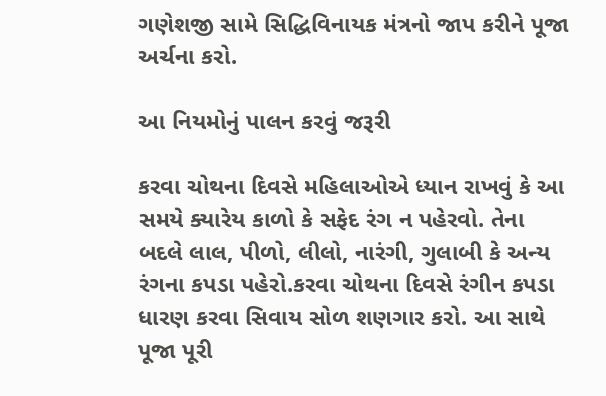ગણેશજી સામે સિદ્ધિવિનાયક મંત્રનો જાપ કરીને પૂજા અર્ચના કરો.

આ નિયમોનું પાલન કરવું જરૂરી

કરવા ચોથના દિવસે મહિલાઓએ ધ્યાન રાખવું કે આ સમયે ક્યારેય કાળો કે સફેદ રંગ ન પહેરવો. તેના બદલે લાલ, પીળો, લીલો, નારંગી, ગુલાબી કે અન્ય રંગના કપડા પહેરો.કરવા ચોથના દિવસે રંગીન કપડા ધારણ કરવા સિવાય સોળ શણગાર કરો. આ સાથે પૂજા પૂરી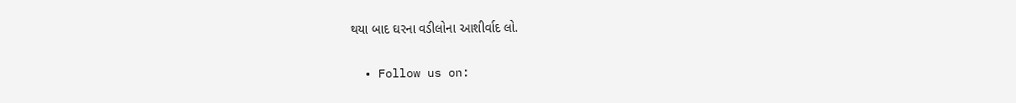થયા બાદ ઘરના વડીલોના આશીર્વાદ લો.

  • Follow us on: